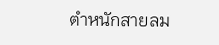ตำหนักสายลม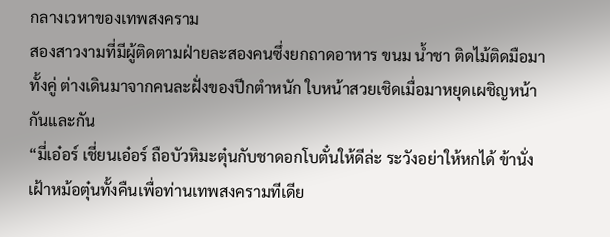กลางเวหาของเทพสงคราม
สองสาวงามที่มีผู้ติดตามฝ่ายละสองคนซึ่งยกถาดอาหาร ขนม น้ำชา ติดไม้ติดมือมาทั้งคู่ ต่างเดินมาจากคนละฝั่งของปีกตำหนัก ใบหน้าสวยเชิดเมื่อมาหยุดเผชิญหน้ากันและกัน
“มี่เอ๋อร์ เชี่ยนเอ๋อร์ ถือบัวหิมะตุ๋นกับชาดอกโบตั๋นให้ดีล่ะ ระวังอย่าให้หกได้ ข้านั่งเฝ้าหม้อตุ๋นทั้งคืนเพื่อท่านเทพสงครามทีเดีย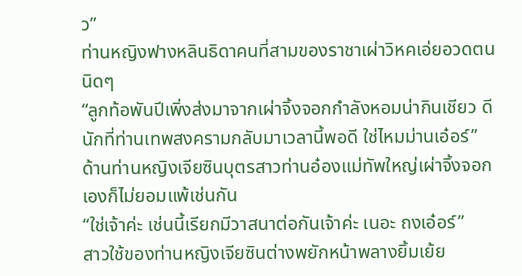ว”
ท่านหญิงฟางหลินธิดาคนที่สามของราชาเผ่าวิหคเอ่ยอวดตนนิดๆ
“ลูกท้อพันปีเพิ่งส่งมาจากเผ่าจิ้งจอกกำลังหอมน่ากินเชียว ดีนักที่ท่านเทพสงครามกลับมาเวลานี้พอดี ใช่ไหมม่านเอ๋อร์”
ด้านท่านหญิงเจียซินบุตรสาวท่านอ๋องแม่ทัพใหญ่เผ่าจิ้งจอกเองก็ไม่ยอมแพ้เช่นกัน
“ใช่เจ้าค่ะ เช่นนี้เรียกมีวาสนาต่อกันเจ้าค่ะ เนอะ ถงเอ๋อร์”
สาวใช้ของท่านหญิงเจียซินต่างพยักหน้าพลางยิ้มเย้ย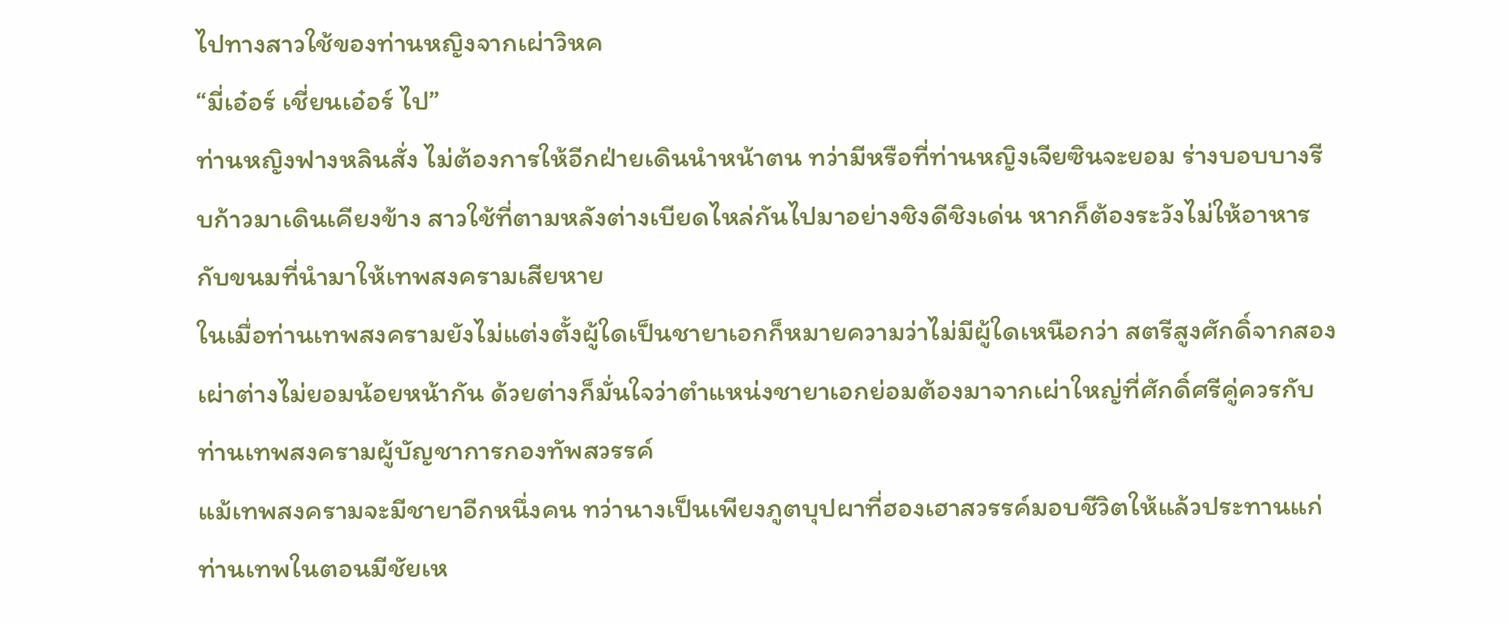ไปทางสาวใช้ของท่านหญิงจากเผ่าวิหค
“มี่เอ๋อร์ เชี่ยนเอ๋อร์ ไป”
ท่านหญิงฟางหลินสั่ง ไม่ต้องการให้อีกฝ่ายเดินนำหน้าตน ทว่ามีหรือที่ท่านหญิงเจียซินจะยอม ร่างบอบบางรีบก้าวมาเดินเคียงข้าง สาวใช้ที่ตามหลังต่างเบียดไหล่กันไปมาอย่างชิงดีชิงเด่น หากก็ต้องระวังไม่ให้อาหารกับขนมที่นำมาให้เทพสงครามเสียหาย
ในเมื่อท่านเทพสงครามยังไม่แต่งตั้งผู้ใดเป็นชายาเอกก็หมายความว่าไม่มีผู้ใดเหนือกว่า สตรีสูงศักดิ์จากสองเผ่าต่างไม่ยอมน้อยหน้ากัน ด้วยต่างก็มั่นใจว่าตำแหน่งชายาเอกย่อมต้องมาจากเผ่าใหญ่ที่ศักดิ์ศรีคู่ควรกับท่านเทพสงครามผู้บัญชาการกองทัพสวรรค์
แม้เทพสงครามจะมีชายาอีกหนึ่งคน ทว่านางเป็นเพียงภูตบุปผาที่ฮองเฮาสวรรค์มอบชีวิตให้แล้วประทานแก่ท่านเทพในตอนมีชัยเห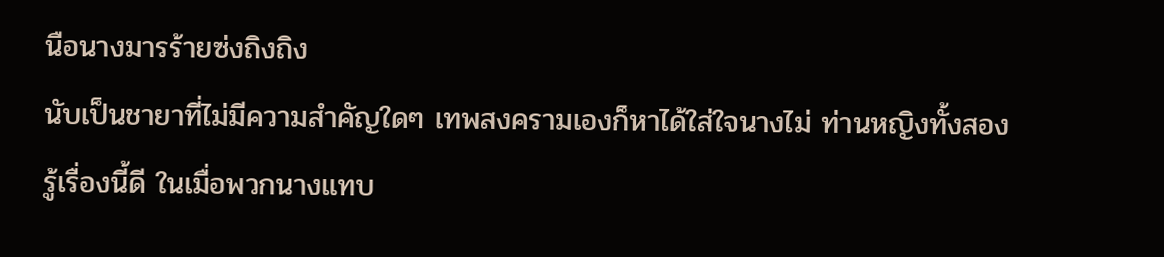นือนางมารร้ายซ่งถิงถิง
นับเป็นชายาที่ไม่มีความสำคัญใดๆ เทพสงครามเองก็หาได้ใส่ใจนางไม่ ท่านหญิงทั้งสองรู้เรื่องนี้ดี ในเมื่อพวกนางแทบ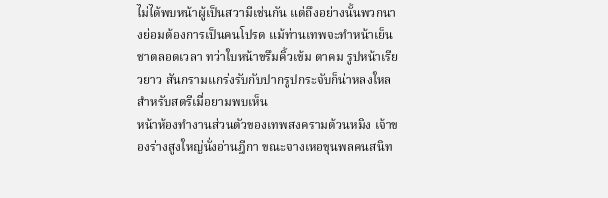ไม่ได้พบหน้าผู้เป็นสวามีเช่นกัน แต่ถึงอย่างนั้นพวกนางย่อมต้องการเป็นคนโปรด แม้ท่านเทพจะทำหน้าเย็นชาตลอดเวลา ทว่าใบหน้าขรึมคิ้วเข้ม ตาคม รูปหน้าเรียวยาว สันกรามแกร่งรับกับปากรูปกระจับก็น่าหลงใหลสำหรับสตรีเมื่อยามพบเห็น
หน้าห้องทำงานส่วนตัวของเทพสงครามต้วนหมิง เจ้าของร่างสูงใหญ่นั่งอ่านฎีกา ขณะจางเหอขุนพลคนสนิท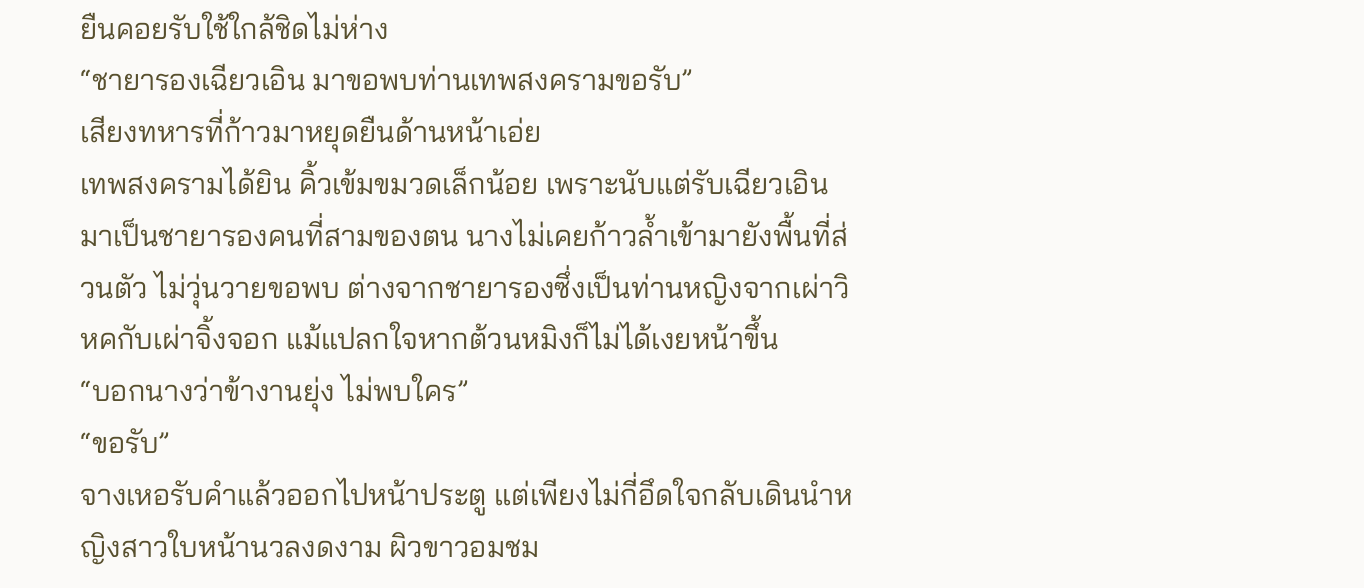ยืนคอยรับใช้ใกล้ชิดไม่ห่าง
“ชายารองเฉียวเอิน มาขอพบท่านเทพสงครามขอรับ”
เสียงทหารที่ก้าวมาหยุดยืนด้านหน้าเอ่ย
เทพสงครามได้ยิน คิ้วเข้มขมวดเล็กน้อย เพราะนับแต่รับเฉียวเอินมาเป็นชายารองคนที่สามของตน นางไม่เคยก้าวล้ำเข้ามายังพื้นที่ส่วนตัว ไม่วุ่นวายขอพบ ต่างจากชายารองซึ่งเป็นท่านหญิงจากเผ่าวิหคกับเผ่าจิ้งจอก แม้แปลกใจหากต้วนหมิงก็ไม่ได้เงยหน้าขึ้น
“บอกนางว่าข้างานยุ่ง ไม่พบใคร”
“ขอรับ”
จางเหอรับคำแล้วออกไปหน้าประตู แต่เพียงไม่กี่อึดใจกลับเดินนำหญิงสาวใบหน้านวลงดงาม ผิวขาวอมชม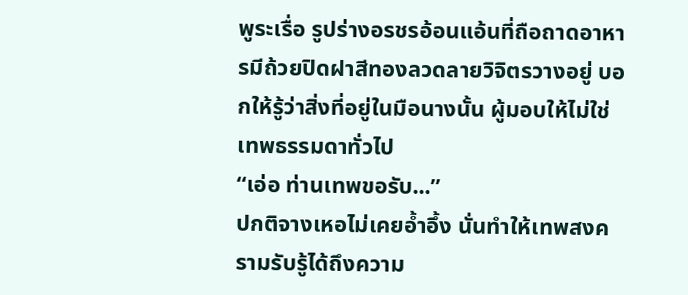พูระเรื่อ รูปร่างอรชรอ้อนแอ้นที่ถือถาดอาหารมีถ้วยปิดฝาสีทองลวดลายวิจิตรวางอยู่ บอกให้รู้ว่าสิ่งที่อยู่ในมือนางนั้น ผู้มอบให้ไม่ใช่เทพธรรมดาทั่วไป
“เอ่อ ท่านเทพขอรับ...”
ปกติจางเหอไม่เคยอ้ำอึ้ง นั่นทำให้เทพสงครามรับรู้ได้ถึงความ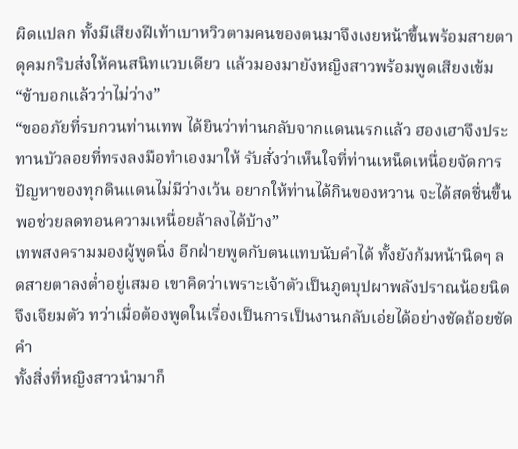ผิดแปลก ทั้งมีเสียงฝีเท้าเบาหวิวตามคนของตนมาจึงเงยหน้าขึ้นพร้อมสายตาดุคมกริบส่งให้คนสนิทแวบเดียว แล้วมองมายังหญิงสาวพร้อมพูดเสียงเข้ม
“ข้าบอกแล้วว่าไม่ว่าง”
“ขออภัยที่รบกวนท่านเทพ ได้ยินว่าท่านกลับจากแดนนรกแล้ว ฮองเฮาจึงประทานบัวลอยที่ทรงลงมือทำเองมาให้ รับสั่งว่าเห็นใจที่ท่านเหน็ดเหนื่อยจัดการปัญหาของทุกดินแดนไม่มีว่างเว้น อยากให้ท่านได้กินของหวาน จะได้สดชื่นขึ้น พอช่วยลดทอนความเหนื่อยล้าลงได้บ้าง”
เทพสงครามมองผู้พูดนิ่ง อีกฝ่ายพูดกับตนแทบนับคำได้ ทั้งยังก้มหน้านิดๆ ลดสายตาลงต่ำอยู่เสมอ เขาคิดว่าเพราะเจ้าตัวเป็นภูตบุปผาพลังปราณน้อยนิดจึงเจียมตัว ทว่าเมื่อต้องพูดในเรื่องเป็นการเป็นงานกลับเอ่ยได้อย่างชัดถ้อยชัดคำ
ทั้งสิ่งที่หญิงสาวนำมาก็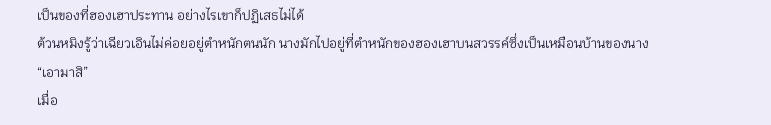เป็นของที่ฮองเฮาประทาน อย่างไรเขาก็ปฏิเสธไม่ได้
ต้วนหมิงรู้ว่าเฉียวเอินไม่ค่อยอยู่ตำหนักตนนัก นางมักไปอยู่ที่ตำหนักของฮองเฮาบนสวรรค์ซึ่งเป็นเหมือนบ้านของนาง
“เอามาสิ”
เมื่อ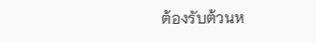ต้องรับต้วนห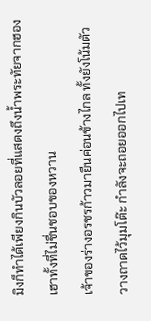มิงก็ทำได้เพียงกินบัวลอยที่แสดงถึงน้ำพระทัยจากฮองเฮาทั้งที่ไม่ชื่นชอบของหวาน
เจ้าของร่างอรชรก้าวมายืนค่อนข้างไกล ทั้งยังโน้มตัววางถาดไว้มุมโต๊ะ กำลังจะถอยออกไปเท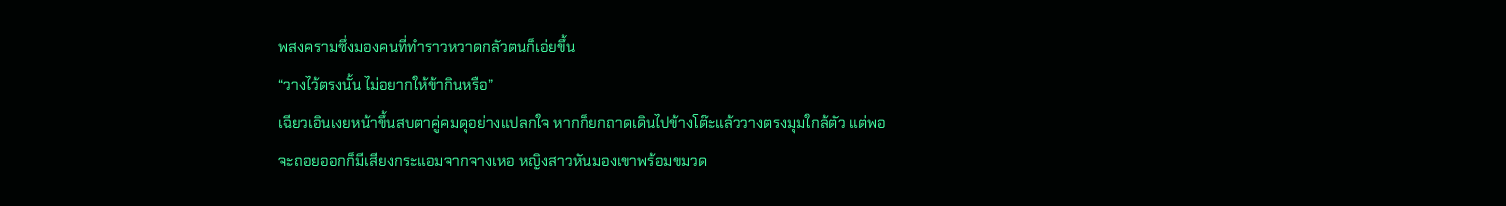พสงครามซึ่งมองคนที่ทำราวหวาดกลัวตนก็เอ่ยขึ้น
“วางไว้ตรงนั้น ไม่อยากให้ข้ากินหรือ”
เฉียวเอินเงยหน้าขึ้นสบตาคู่คมดุอย่างแปลกใจ หากก็ยกถาดเดินไปข้างโต๊ะแล้ววางตรงมุมใกล้ตัว แต่พอจะถอยออกก็มีเสียงกระแอมจากจางเหอ หญิงสาวหันมองเขาพร้อมขมวด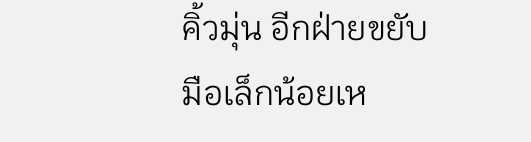คิ้วมุ่น อีกฝ่ายขยับมือเล็กน้อยเห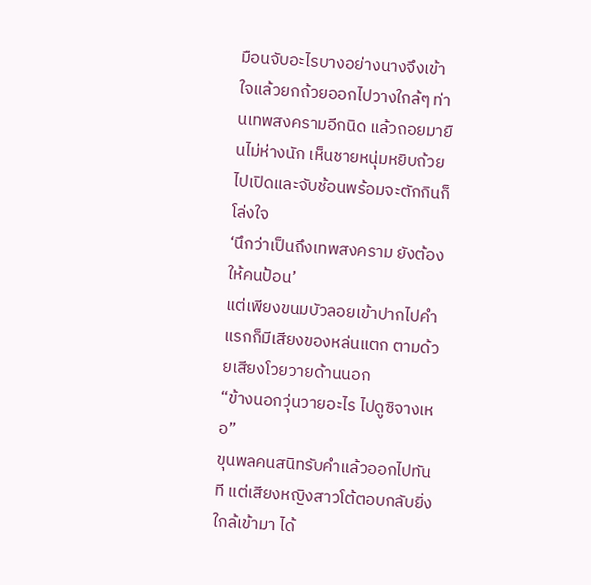มือนจับอะไรบางอย่างนางจึงเข้าใจแล้วยกถ้วยออกไปวางใกล้ๆ ท่านเทพสงครามอีกนิด แล้วถอยมายืนไม่ห่างนัก เห็นชายหนุ่มหยิบถ้วยไปเปิดและจับช้อนพร้อมจะตักกินก็โล่งใจ
‘นึกว่าเป็นถึงเทพสงคราม ยังต้องให้คนป้อน’
แต่เพียงขนมบัวลอยเข้าปากไปคำแรกก็มีเสียงของหล่นแตก ตามด้วยเสียงโวยวายด้านนอก
“ข้างนอกวุ่นวายอะไร ไปดูซิจางเหอ”
ขุนพลคนสนิทรับคำแล้วออกไปทันที แต่เสียงหญิงสาวโต้ตอบกลับยิ่งใกล้เข้ามา ได้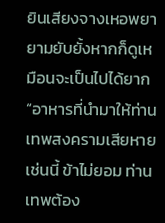ยินเสียงจางเหอพยายามยับยั้งหากก็ดูเหมือนจะเป็นไปได้ยาก
“อาหารที่นำมาให้ท่านเทพสงครามเสียหายเช่นนี้ ข้าไม่ยอม ท่านเทพต้อง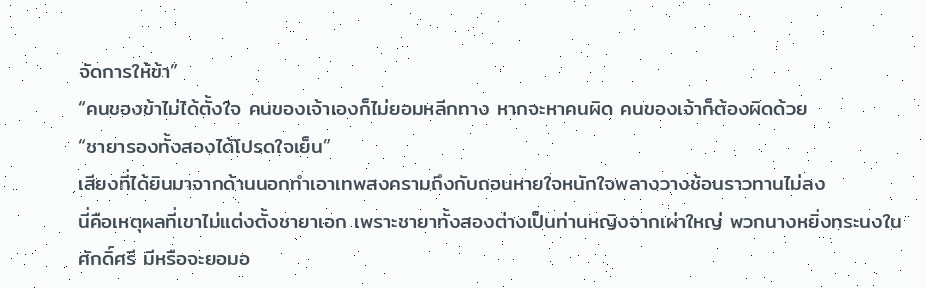จัดการให้ข้า”
“คนของข้าไม่ได้ตั้งใจ คนของเจ้าเองก็ไม่ยอมหลีกทาง หากจะหาคนผิด คนของเจ้าก็ต้องผิดด้วย
“ชายารองทั้งสองได้โปรดใจเย็น”
เสียงที่ได้ยินมาจากด้านนอกทำเอาเทพสงครามถึงกับถอนหายใจหนักใจพลางวางช้อนราวทานไม่ลง
นี่คือเหตุผลที่เขาไม่แต่งตั้งชายาเอก เพราะชายาทั้งสองต่างเป็นท่านหญิงจากเผ่าใหญ่ พวกนางหยิ่งทระนงในศักดิ์ศรี มีหรือจะยอมอ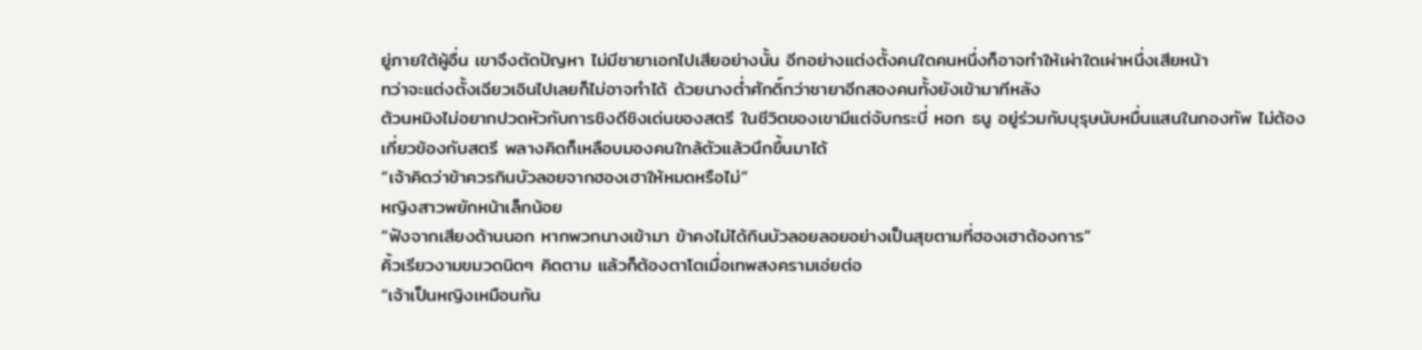ยู่ภายใต้ผู้อื่น เขาจึงตัดปัญหา ไม่มีชายาเอกไปเสียอย่างนั้น อีกอย่างแต่งตั้งคนใดคนหนึ่งก็อาจทำให้เผ่าใดเผ่าหนึ่งเสียหน้า
ทว่าจะแต่งตั้งเฉียวเอินไปเลยก็ไม่อาจทำได้ ด้วยนางต่ำศักดิ์กว่าชายาอีกสองคนทั้งยังเข้ามาทีหลัง
ต้วนหมิงไม่อยากปวดหัวกับการชิงดีชิงเด่นของสตรี ในชีวิตของเขามีแต่จับกระบี่ หอก ธนู อยู่ร่วมกับบุรุษนับหมื่นแสนในกองทัพ ไม่ต้องเกี่ยวข้องกับสตรี พลางคิดก็เหลือบมองคนใกล้ตัวแล้วนึกขึ้นมาได้
“เจ้าคิดว่าข้าควรกินบัวลอยจากฮองเฮาให้หมดหรือไม่”
หญิงสาวพยักหน้าเล็กน้อย
“ฟังจากเสียงด้านนอก หากพวกนางเข้ามา ข้าคงไม่ได้กินบัวลอยลอยอย่างเป็นสุขตามที่ฮองเฮาต้องการ”
คิ้วเรียวงามขมวดนิดๆ คิดตาม แล้วก็ต้องตาโตเมื่อเทพสงครามเอ่ยต่อ
“เจ้าเป็นหญิงเหมือนกัน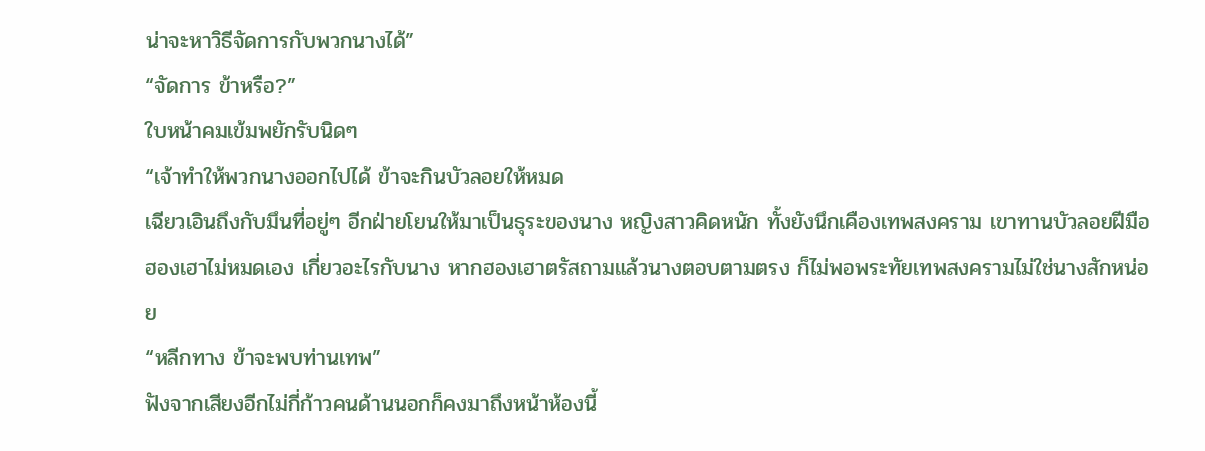น่าจะหาวิธีจัดการกับพวกนางได้”
“จัดการ ข้าหรือ?”
ใบหน้าคมเข้มพยักรับนิดๆ
“เจ้าทำให้พวกนางออกไปได้ ข้าจะกินบัวลอยให้หมด
เฉียวเอินถึงกับมึนที่อยู่ๆ อีกฝ่ายโยนให้มาเป็นธุระของนาง หญิงสาวคิดหนัก ทั้งยังนึกเคืองเทพสงคราม เขาทานบัวลอยฝีมือฮองเฮาไม่หมดเอง เกี่ยวอะไรกับนาง หากฮองเฮาตรัสถามแล้วนางตอบตามตรง ก็ไม่พอพระทัยเทพสงครามไม่ใช่นางสักหน่อย
“หลีกทาง ข้าจะพบท่านเทพ”
ฟังจากเสียงอีกไม่กี่ก้าวคนด้านนอกก็คงมาถึงหน้าห้องนี้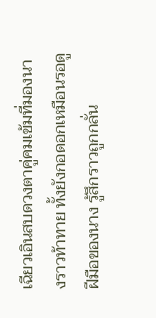เฉียวเอินสบดวงตาคู่คมเข้มที่มองนางราวท้าทาย ทั้งยังกอดอกเหมือนรอดูฝีมือของนาง รู้สึกราวถูกกลั่น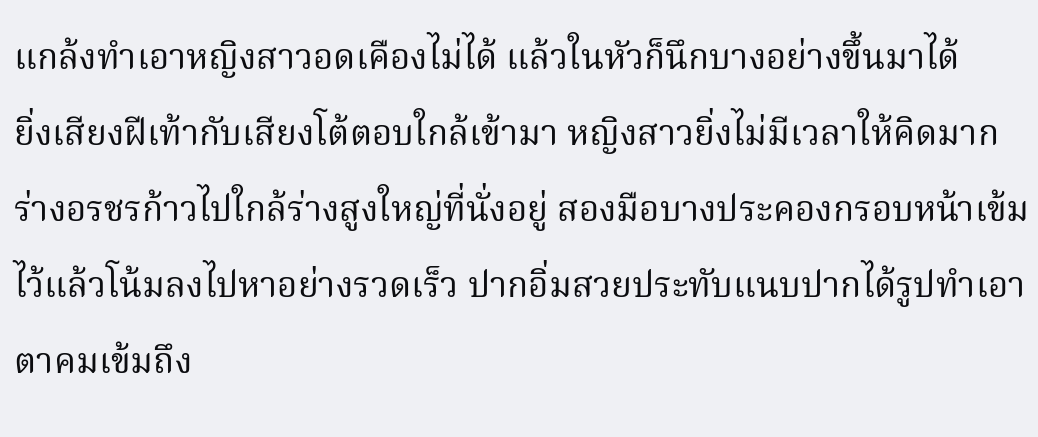แกล้งทำเอาหญิงสาวอดเคืองไม่ได้ แล้วในหัวก็นึกบางอย่างขึ้นมาได้
ยิ่งเสียงฝีเท้ากับเสียงโต้ตอบใกล้เข้ามา หญิงสาวยิ่งไม่มีเวลาให้คิดมาก ร่างอรชรก้าวไปใกล้ร่างสูงใหญ่ที่นั่งอยู่ สองมือบางประคองกรอบหน้าเข้มไว้แล้วโน้มลงไปหาอย่างรวดเร็ว ปากอิ่มสวยประทับแนบปากได้รูปทำเอาตาคมเข้มถึง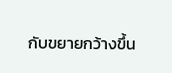กับขยายกว้างขึ้น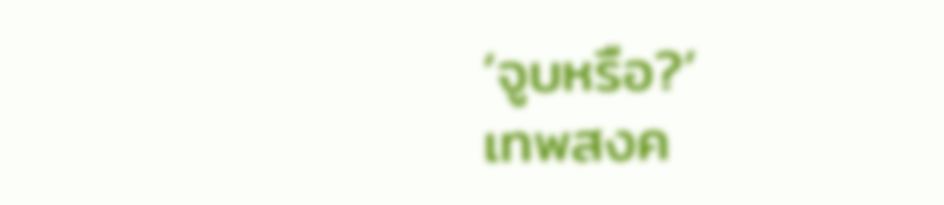‘จูบหรือ?’
เทพสงค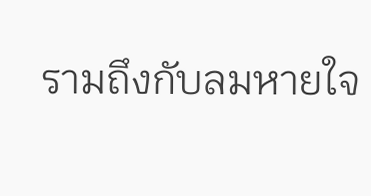รามถึงกับลมหายใจ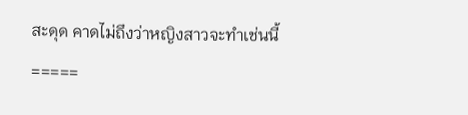สะดุด คาดไม่ถึงว่าหญิงสาวจะทำเช่นนี้
=====